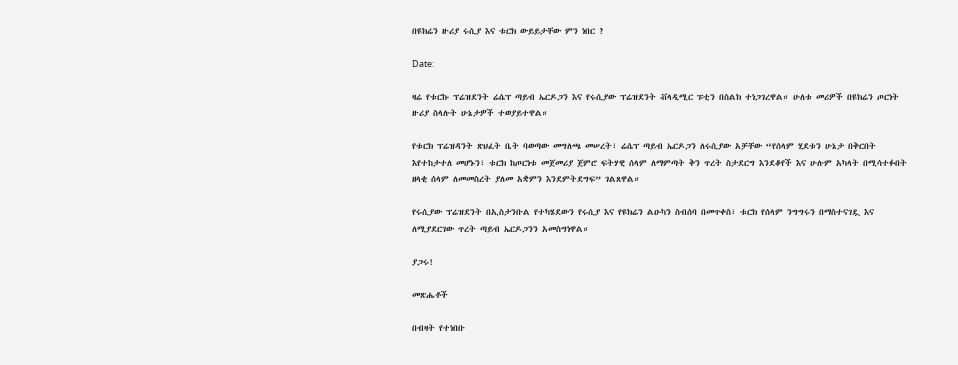በዩክሬን ዙሪያ ሩሲያ እና ቱርክ ውይይታቸው ምን ነበር ?

Date:

ዛሬ የቱርኩ ፕሬዝደንት ሬሴፕ ጣይብ ኤርዶጋን እና የሩሲያው ፕሬዝደንት ቭላዲሚር ፑቲን በስልክ ተነጋገረዋል። ሁለቱ መሪዎች በዩክሬን ጦርነት ዙሪያ ስላሉት ሁኔታዎች ተወያይተዋል።

የቱርክ ፕሬዝዳንት ጽህፈት ቤት ባወጣው መግለጫ መሠረት፣ ሬሴፕ ጣይብ ኤርዶጋን ለሩሲያው አቻቸው “የሰላም ሂደቱን ሁኔታ በቅርበት እየተከታተለ መሆኑን፣ ቱርክ ከጦርነቱ መጀመሪያ ጀምሮ ፍትሃዊ ሰላም ለማምጣት ቅን ጥረት ስታደርግ እንደቆየች እና ሁሉም አካላት በሚሳተፉበት ዘላቂ ሰላም ለመመስረት ያለመ አቋምን እንደምትደግፍ” ገልጸዋል።

የሩሲያው ፕሬዝደንት በኢስታንቡል የተካሄደውን የሩሲያ እና የዩክሬን ልዑካን ስብሰባ በመጥቀስ፣ ቱርክ የሰላም ንግግሩን በማስተናገዷ እና ለሚያደርገው ጥረት ጣይብ ኤርዶጋንን አመስግነዋል።

ያጋሩ!

መጽሔቶች

በብዛት የተነበቡ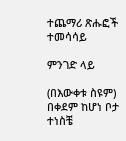ተጨማሪ ጽሑፎች
ተመሳሳይ

ምንገድ ላይ

(በእውቀቱ ስዩም) በቀደም ከሆነ ቦታ ተነስቼ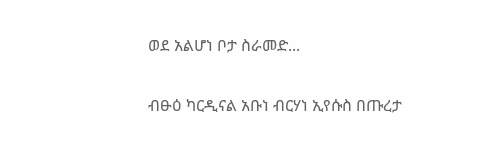ወደ አልሆነ ቦታ ስራመድ...

ብፁዕ ካርዲናል አቡነ ብርሃነ ኢየሱስ በጡረታ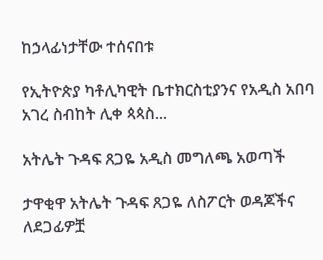ከኃላፊነታቸው ተሰናበቱ

የኢትዮጵያ ካቶሊካዊት ቤተክርስቲያንና የአዲስ አበባ አገረ ስብከት ሊቀ ጳጳስ...

አትሌት ጉዳፍ ጸጋዬ አዲስ መግለጫ አወጣች

ታዋቂዋ አትሌት ጉዳፍ ጸጋዬ ለስፖርት ወዳጆችና ለደጋፊዎቿ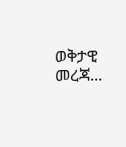ወቅታዊ መረጃ...